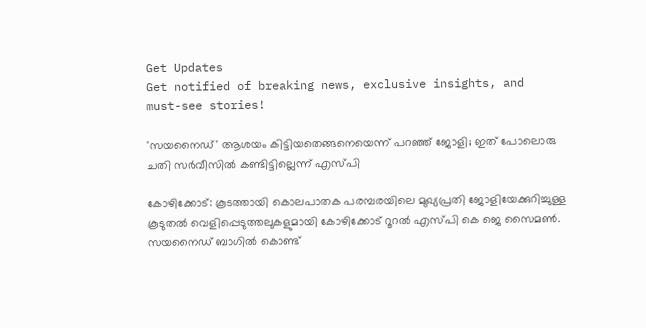Get Updates
Get notified of breaking news, exclusive insights, and must-see stories!

'സയനൈഡ്' ആശയം കിട്ടിയതെങ്ങനെയെന്ന് പറഞ്ഞ് ജോളി; ഇത് പോലൊരു ചതി സര്‍വീസില്‍ കണ്ടിട്ടില്ലെന്ന് എസ്പി

കോഴിക്കോട്: കൂടത്തായി കൊലപാതക പരമ്പരയിലെ മുഖ്യപ്രതി ജോളിയേക്കുറിച്ചുള്ള കൂടുതല്‍ വെളിപ്പെടുത്തലുകളുമായി കോഴിക്കോട് റൂറല്‍ എസ്പി കെ ജെ സൈമണ്‍. സയനൈഡ് ബാഗില്‍ കൊണ്ട്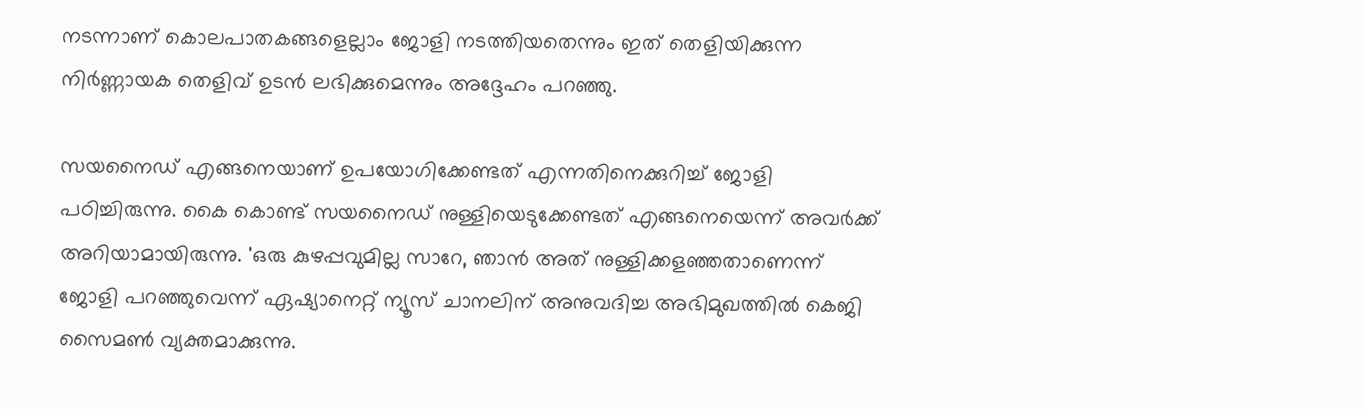നടന്നാണ് കൊലപാതകങ്ങളെല്ലാം ജോളി നടത്തിയതെന്നും ഇത് തെളിയിക്കുന്ന നിര്‍ണ്ണായക തെളിവ് ഉടന്‍ ലഭിക്കുമെന്നും അദ്ദേഹം പറഞ്ഞു.

സയനൈഡ് എങ്ങനെയാണ് ഉപയോഗിക്കേണ്ടത് എന്നതിനെക്കുറിച്ച് ജോളി പഠിച്ചിരുന്നു. കൈ കൊണ്ട് സയനൈഡ് നുള്ളിയെടുക്കേണ്ടത് എങ്ങനെയെന്ന് അവര്‍ക്ക് അറിയാമായിരുന്നു. 'ഒരു കുഴപ്പവുമില്ല സാറേ, ഞാൻ അത് നുള്ളിക്കളഞ്ഞതാണെന്ന് ജോളി പറഞ്ഞുവെന്ന് ഏഷ്യാനെറ്റ് ന്യൂസ് ചാനലിന് അനുവദിച്ച അഭിമുഖത്തില്‍ കെജി സൈമണ്‍ വ്യക്തമാക്കുന്നു.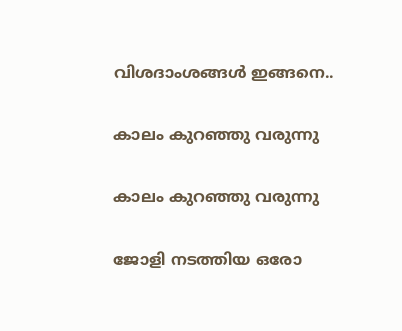വിശദാംശങ്ങള്‍ ഇങ്ങനെ..

കാലം കുറഞ്ഞു വരുന്നു

കാലം കുറഞ്ഞു വരുന്നു

ജോളി നടത്തിയ ഒരോ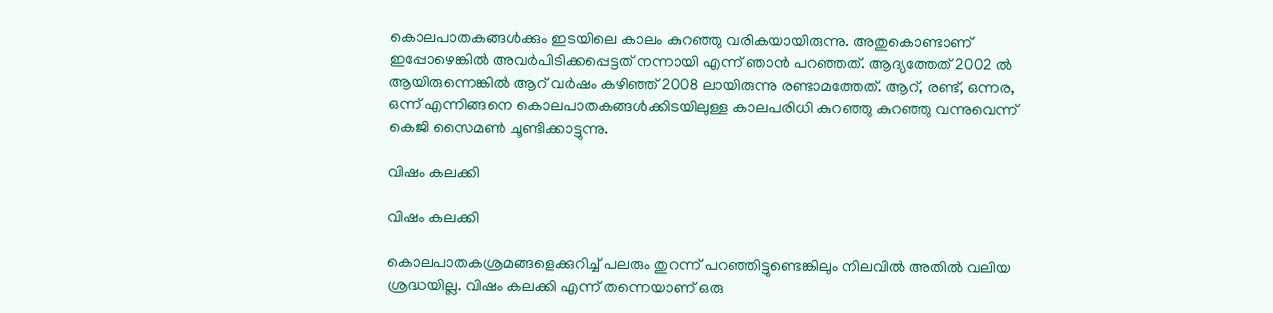കൊലപാതകങ്ങള്‍ക്കും ഇടയിലെ കാലം കുറഞ്ഞു വരികയായിരുന്നു. അതുകൊണ്ടാണ് ഇപ്പോഴെങ്കില്‍ അവര്‍പിടിക്കപ്പെട്ടത് നന്നായി എന്ന് ഞാന്‍ പറഞ്ഞത്. ആദ്യത്തേത് 2002 ല്‍ ആയിരുന്നെങ്കില്‍ ആറ് വര്‍ഷം കഴിഞ്ഞ് 2008 ലായിരുന്നു രണ്ടാമത്തേത്. ആറ്, രണ്ട്, ഒന്നര, ഒന്ന് എന്നിങ്ങനെ കൊലപാതകങ്ങൾക്കിടയിലുള്ള കാലപരിധി കുറഞ്ഞു കുറഞ്ഞു വന്നുവെന്ന് കെജി സൈമണ്‍ ചൂണ്ടിക്കാട്ടുന്നു.

വിഷം കലക്കി

വിഷം കലക്കി

കൊലപാതകശ്രമങ്ങളെക്കുറിച്ച് പലരും തുറന്ന് പറഞ്ഞിട്ടുണ്ടെങ്കിലും നിലവില്‍ അതില്‍ വലിയ ശ്രദ്ധയില്ല. വിഷം കലക്കി എന്ന് തന്നെയാണ് ഒരു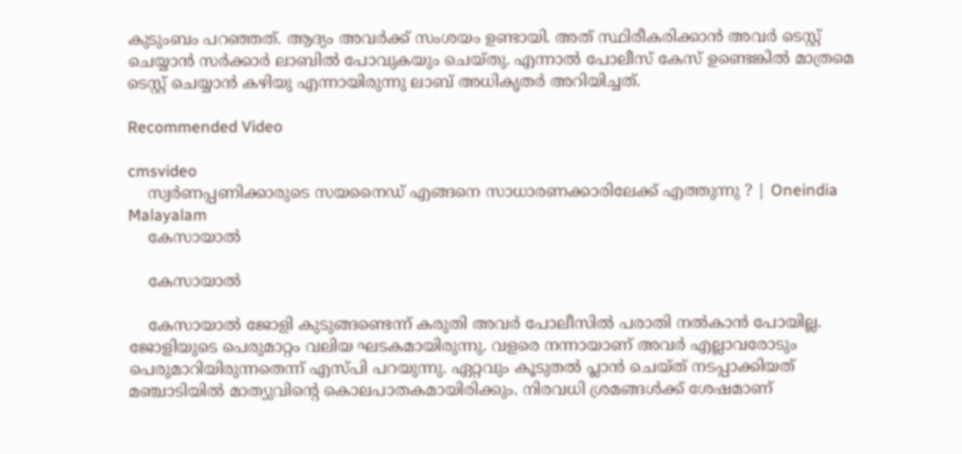കുടുംബം പറഞ്ഞത്. ആദ്യം അവര്‍ക്ക് സംശയം ഉണ്ടായി. അത് സ്ഥിരീകരിക്കാന്‍ അവര്‍ ടെസ്റ്റ് ചെയ്യാന്‍ സര്‍ക്കാര്‍ ലാബില്‍ പോവുകയും ചെയ്തു. എന്നാല്‍ പോലീസ് കേസ് ഉണ്ടെങ്കില്‍ മാത്രമെ ടെസ്റ്റ് ചെയ്യാന്‍ കഴിയു എന്നായിരുന്നു ലാബ് അധികൃതര്‍ അറിയിച്ചത്.

Recommended Video

cmsvideo
    സ്വര്‍ണപ്പണിക്കാരുടെ സയനൈഡ് എങ്ങനെ സാധാരണക്കാരിലേക്ക് എത്തുന്നു ? | Oneindia Malayalam
    കേസായാല്‍

    കേസായാല്‍

    കേസായാല്‍ ജോളി കുടുങ്ങണ്ടെന്ന് കരുതി അവര്‍ പോലീസില്‍ പരാതി നല്‍കാന്‍ പോയില്ല. ജോളിയുടെ പെരുമാറ്റം വലിയ ഘടകമായിരുന്നു. വളരെ നന്നായാണ് അവർ എല്ലാവരോടും പെരുമാറിയിരുന്നതെന്ന് എസ്പി പറയുന്നു. ഏറ്റവും കൂടുതല്‍ പ്ലാന്‍ ചെയ്ത് നടപ്പാക്കിയത് മഞ്ചാടിയില്‍ മാത്യുവിന്‍റെ കൊലപാതകമായിരിക്കും. നിരവധി ശ്രമങ്ങള്‍ക്ക് ശേഷമാണ്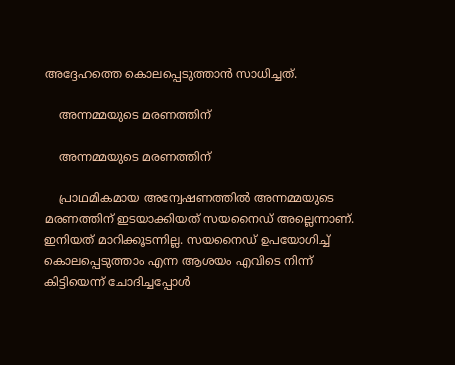അദ്ദേഹത്തെ കൊലപ്പെടുത്താന്‍ സാധിച്ചത്.

    അന്നമ്മയുടെ മരണത്തിന്

    അന്നമ്മയുടെ മരണത്തിന്

    പ്രാഥമികമായ അന്വേഷണത്തില്‍ അന്നമ്മയുടെ മരണത്തിന് ഇടയാക്കിയത് സയനൈഡ് അല്ലെന്നാണ്. ഇനിയത് മാറിക്കൂടന്നില്ല. സയനൈഡ് ഉപയോഗിച്ച് കൊലപ്പെടുത്താം എന്ന ആശയം എവിടെ നിന്ന് കിട്ടിയെന്ന് ചോദിച്ചപ്പോള്‍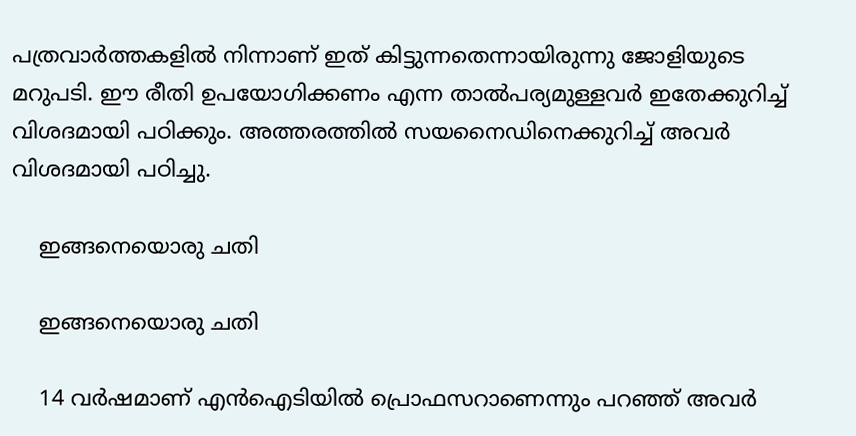പത്രവാര്‍ത്തകളില്‍ നിന്നാണ് ഇത് കിട്ടുന്നതെന്നായിരുന്നു ജോളിയുടെ മറുപടി. ഈ രീതി ഉപയോഗിക്കണം എന്ന താല്‍പര്യമുള്ളവര്‍ ഇതേക്കുറിച്ച് വിശദമായി പഠിക്കും. അത്തരത്തില്‍ സയനൈഡിനെക്കുറിച്ച് അവര്‍ വിശദമായി പഠിച്ചു.

    ഇങ്ങനെയൊരു ചതി

    ഇങ്ങനെയൊരു ചതി

    14 വര്‍ഷമാണ് എന്‍ഐടിയില്‍ പ്രൊഫസറാണെന്നും പറഞ്ഞ് അവര്‍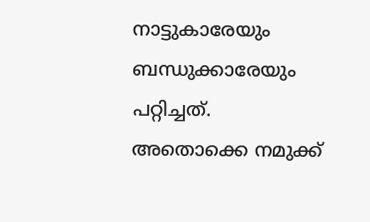നാട്ടുകാരേയും ബന്ധുക്കാരേയും പറ്റിച്ചത്. അതൊക്കെ നമുക്ക്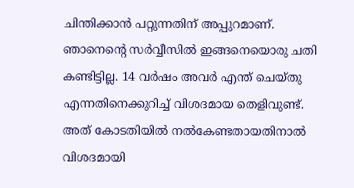ചിന്തിക്കാന്‍ പറ്റുന്നതിന് അപ്പുറമാണ്. ഞാനെന്‍റെ സര്‍വ്വീസില്‍ ഇങ്ങനെയൊരു ചതി കണ്ടിട്ടില്ല. 14 വര്‍ഷം അവര്‍ എന്ത് ചെയ്തു എന്നതിനെക്കുറിച്ച് വിശദമായ തെളിവുണ്ട്. അത് കോടതിയില്‍ നൽകേണ്ടതായതിനാൽ വിശദമായി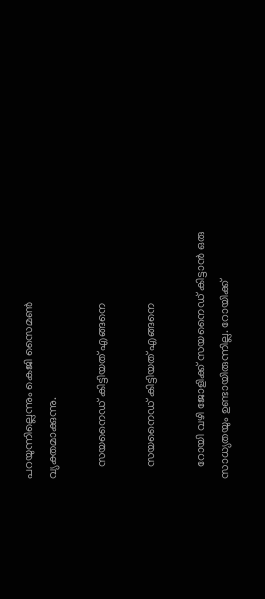പറയുന്നില്ലെന്നും കെജി സൈമണ്‍ വ്യക്തമാക്കുന്നു.

    സയനൈഡ് കിട്ടിയത് എങ്ങനെ

    സയനൈഡ് കിട്ടിയത് എങ്ങനെ

    റോയി വഴി ജോളിക്ക് സയനൈഡ് കിട്ടാന്‍ ഒരു സാധ്യതയും ഉണ്ടായിരുന്നില്ല. റോയിക്ക്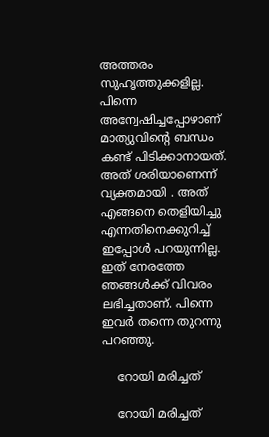അത്തരം സുഹൃത്തുക്കളില്ല. പിന്നെ അന്വേഷിച്ചപ്പോഴാണ് മാത്യുവിന്‍റെ ബന്ധം കണ്ട് പിടിക്കാനായത്. അത് ശരിയാണെന്ന് വ്യക്തമായി . അത് എങ്ങനെ തെളിയിച്ചു എന്നതിനെക്കുറിച്ച് ഇപ്പോള്‍ പറയുന്നില്ല. ഇത് നേരത്തേ ഞങ്ങൾക്ക് വിവരം ലഭിച്ചതാണ്. പിന്നെ ഇവർ തന്നെ തുറന്നു പറഞ്ഞു.

    റോയി മരിച്ചത്

    റോയി മരിച്ചത്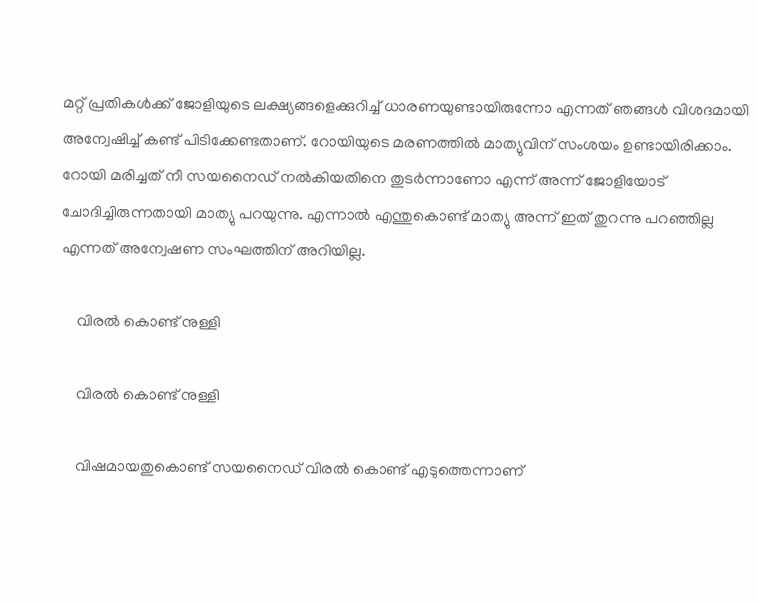മറ്റ് പ്രതികള്‍ക്ക് ജോളിയുടെ ലക്ഷ്യങ്ങളെക്കുറിച്ച് ധാരണയുണ്ടായിരുന്നോ എന്നത് ഞങ്ങള്‍ വിശദമായി അന്വേഷിച്ച് കണ്ട് പിടിക്കേണ്ടതാണ്. റോയിയുടെ മരണത്തില്‍ മാത്യുവിന് സംശയം ഉണ്ടായിരിക്കാം. റോയി മരിച്ചത് നീ സയനൈഡ് നല്‍കിയതിനെ തുടര്‍ന്നാണോ എന്ന് അന്ന് ജോളിയോട് ചോദിച്ചിരുന്നതായി മാത്യു പറയുന്നു. എന്നാല്‍ എന്തുകൊണ്ട് മാത്യു അന്ന് ഇത് തുറന്നു പറഞ്ഞില്ല എന്നത് അന്വേഷണ സംഘത്തിന് അറിയില്ല.

    വിരല്‍ കൊണ്ട് നുള്ളി

    വിരല്‍ കൊണ്ട് നുള്ളി

    വിഷമായതുകൊണ്ട് സയനൈഡ് വിരല്‍ കൊണ്ട് എടുത്തെന്നാണ്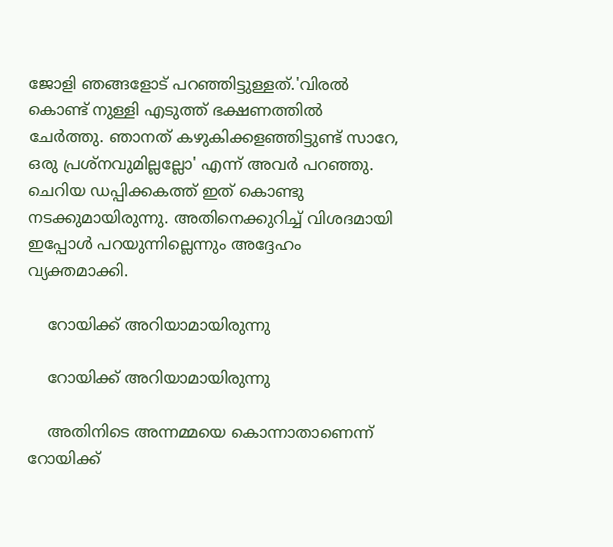ജോളി ഞങ്ങളോട് പറഞ്ഞിട്ടുള്ളത്.'വിരല്‍ കൊണ്ട് നുള്ളി എടുത്ത് ഭക്ഷണത്തിൽ ചേർത്തു. ഞാനത് കഴുകിക്കളഞ്ഞിട്ടുണ്ട് സാറേ, ഒരു പ്രശ്നവുമില്ലല്ലോ' എന്ന് അവര്‍ പറഞ്ഞു. ചെറിയ ഡപ്പിക്കകത്ത് ഇത് കൊണ്ടു നടക്കുമായിരുന്നു. അതിനെക്കുറിച്ച് വിശദമായി ഇപ്പോൾ പറയുന്നില്ലെന്നും അദ്ദേഹം വ്യക്തമാക്കി.

    റോയിക്ക് അറിയാമായിരുന്നു

    റോയിക്ക് അറിയാമായിരുന്നു

    അതിനിടെ അന്നമ്മയെ കൊന്നാതാണെന്ന് റോയിക്ക്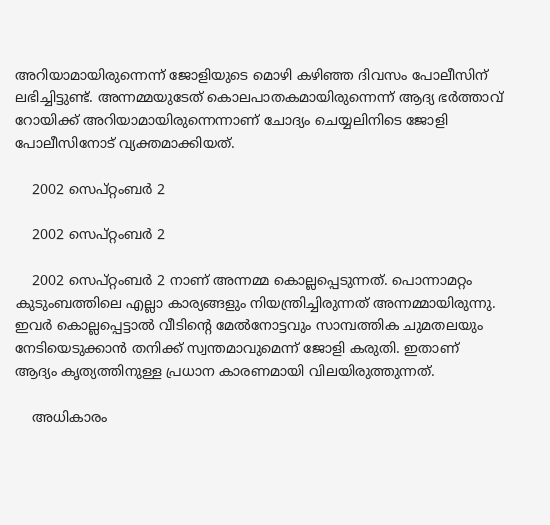അറിയാമായിരുന്നെന്ന് ജോളിയുടെ മൊഴി കഴിഞ്ഞ ദിവസം പോലീസിന് ലഭിച്ചിട്ടുണ്ട്. അന്നമ്മയുടേത് കൊലപാതകമായിരുന്നെന്ന് ആദ്യ ഭര്‍ത്താവ് റോയിക്ക് അറിയാമായിരുന്നെന്നാണ് ചോദ്യം ചെയ്യലിനിടെ ജോളി പോലീസിനോട് വ്യക്തമാക്കിയത്.

    2002 സെപ്റ്റംബര്‍ 2

    2002 സെപ്റ്റംബര്‍ 2

    2002 സെപ്റ്റംബര്‍ 2 നാണ് അന്നമ്മ കൊല്ലപ്പെടുന്നത്. പൊന്നാമറ്റം കുടുംബത്തിലെ എല്ലാ കാര്യങ്ങളും നിയന്ത്രിച്ചിരുന്നത് അന്നമ്മായിരുന്നു. ഇവര്‍ കൊല്ലപ്പെട്ടാല്‍ വീടിന്‍റെ മേല്‍നോട്ടവും സാമ്പത്തിക ചുമതലയും നേടിയെടുക്കാന്‍ തനിക്ക് സ്വന്തമാവുമെന്ന് ജോളി കരുതി. ഇതാണ് ആദ്യം കൃത്യത്തിനുള്ള പ്രധാന കാരണമായി വിലയിരുത്തുന്നത്.

    അധികാരം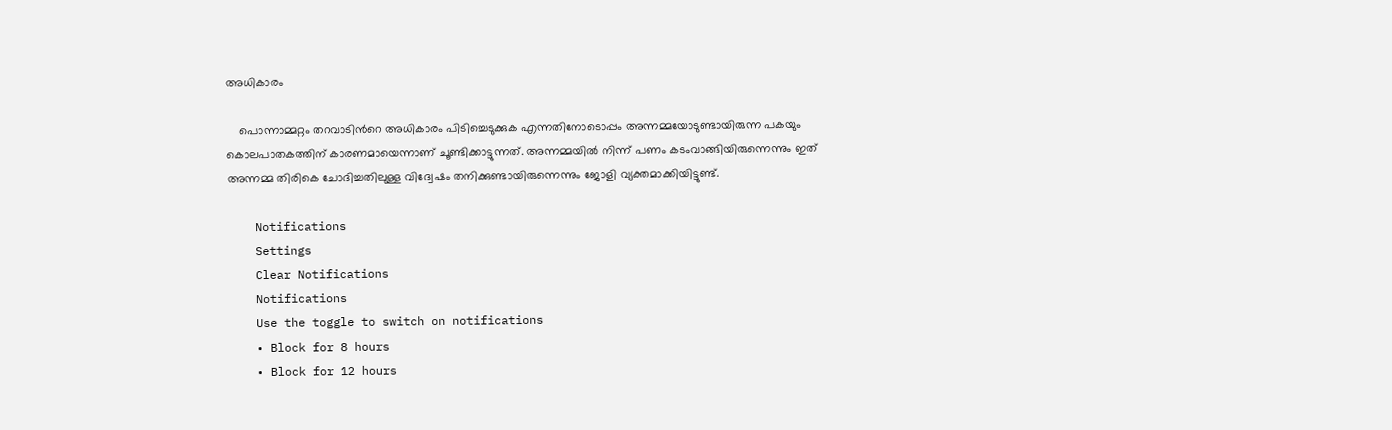അധികാരം

    പൊന്നാമ്മറ്റം തറവാടിന്‍റെ അധികാരം പിടിച്ചെടുക്കുക എന്നതിനോടൊപ്പം അന്നമ്മയോടുണ്ടായിരുന്ന പകയും കൊലപാതകത്തിന് കാരണമായെന്നാണ് ചൂണ്ടിക്കാട്ടുന്നത്. അന്നമ്മയില്‍ നിന്ന് പണം കടംവാങ്ങിയിരുന്നെന്നും ഇത് അന്നമ്മ തിരികെ ചോദിച്ചതിലുള്ള വിദ്വേഷം തനിക്കുണ്ടായിരുന്നെന്നും ജോളി വ്യക്തമാക്കിയിട്ടുണ്ട്.

    Notifications
    Settings
    Clear Notifications
    Notifications
    Use the toggle to switch on notifications
    • Block for 8 hours
    • Block for 12 hours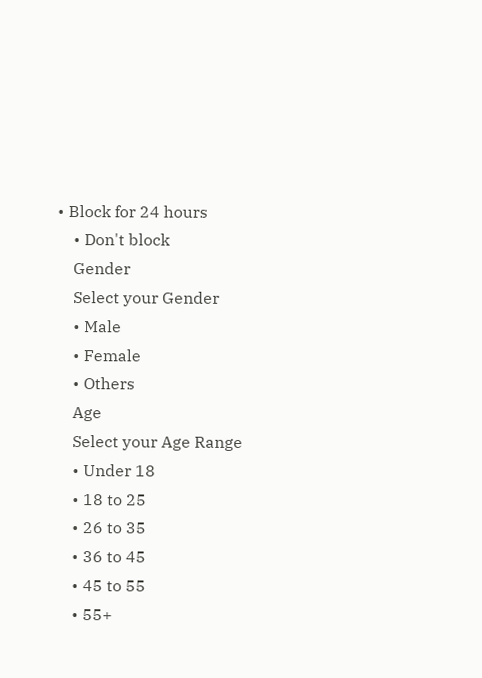• Block for 24 hours
    • Don't block
    Gender
    Select your Gender
    • Male
    • Female
    • Others
    Age
    Select your Age Range
    • Under 18
    • 18 to 25
    • 26 to 35
    • 36 to 45
    • 45 to 55
    • 55+